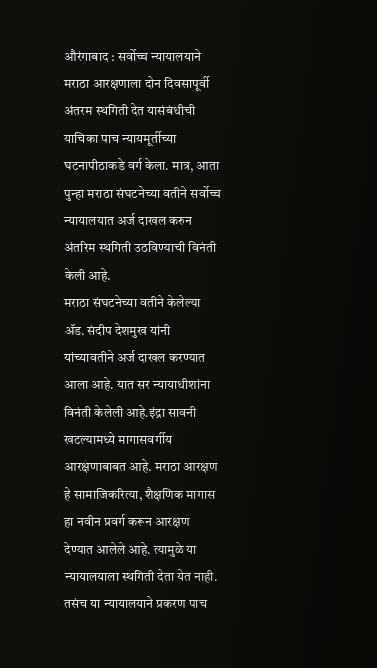औरंगाबाद : सर्वोच्च न्यायालयाने मराठा आरक्षणाला दोन दिवसापूर्वी अंतरम स्थगिती देत यासंबंधीची याचिका पाच न्यायमूर्तीच्या घटनापीठाकडे वर्ग केला. मात्र, आता पुन्हा मराठा संघटनेच्या वतीने सर्वोच्च न्यायालयात अर्ज दाखल करुन अंतरिम स्थगिती उठविण्याची विनंती केली आहे.
मराठा संघटनेच्या वतीने केलेल्या ॲड. संदीप देशमुख यांनी यांच्यावतीने अर्ज दाखल करण्यात आला आहे. यात सर न्यायाधीशांना विनंती केलेली आहे.इंद्रा सावनी खटल्यामध्ये मागासवर्गीय आरक्षणाबाबत आहे. मराठा आरक्षण हे सामाजिकरित्या, शैक्षणिक मागास हा नवीन प्रवर्ग करून आरक्षण देण्यात आलेले आहे. त्यामुळे या न्यायालयाला स्थगिती देता येत नाही. तसंच या न्यायालयाने प्रकरण पाच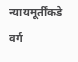न्यायमूर्तींकडे वर्ग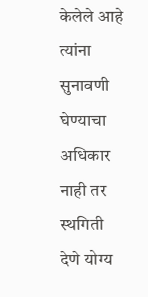केलेले आहे त्यांना सुनावणी घेण्याचा अधिकार नाही तर स्थगिती देणे योग्य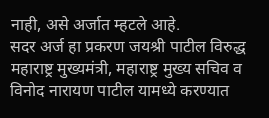नाही, असे अर्जात म्हटले आहे.
सदर अर्ज हा प्रकरण जयश्री पाटील विरुद्ध महाराष्ट्र मुख्यमंत्री, महाराष्ट्र मुख्य सचिव व विनोद नारायण पाटील यामध्ये करण्यात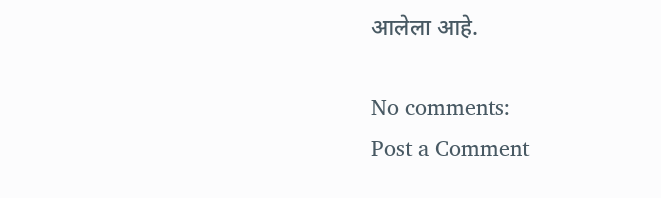आलेला आहे.

No comments:
Post a Comment